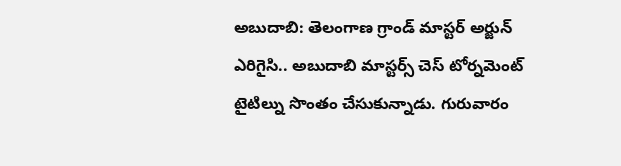అబుదాబి: తెలంగాణ గ్రాండ్ మాస్టర్ అర్జున్ ఎరిగైసి.. అబుదాబి మాస్టర్స్ చెస్ టోర్నమెంట్ టైటిల్ను సొంతం చేసుకున్నాడు. గురువారం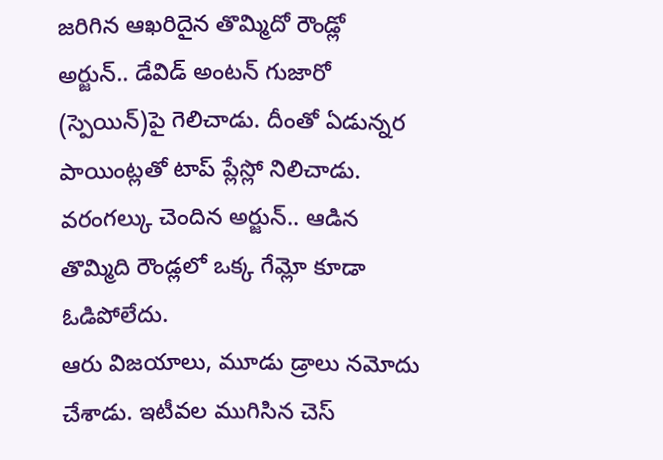జరిగిన ఆఖరిదైన తొమ్మిదో రౌండ్లో అర్జున్.. డేవిడ్ అంటన్ గుజారో (స్పెయిన్)పై గెలిచాడు. దీంతో ఏడున్నర పాయింట్లతో టాప్ ప్లేస్లో నిలిచాడు. వరంగల్కు చెందిన అర్జున్.. ఆడిన తొమ్మిది రౌండ్లలో ఒక్క గేమ్లో కూడా ఓడిపోలేదు.
ఆరు విజయాలు, మూడు డ్రాలు నమోదు చేశాడు. ఇటీవల ముగిసిన చెస్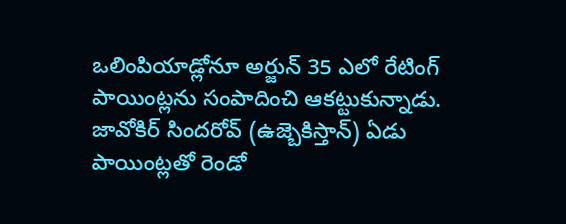ఒలింపియాడ్లోనూ అర్జున్ 35 ఎలో రేటింగ్ పాయింట్లను సంపాదించి ఆకట్టుకున్నాడు. జావోకిర్ సిందరోవ్ (ఉజ్బెకిస్తాన్) ఏడు పాయింట్లతో రెండో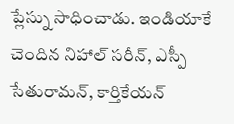ప్లేస్ను సాధించాడు. ఇండియాకే చెందిన నిహాల్ సరీన్, ఎస్పీ సేతురామన్, కార్తికేయన్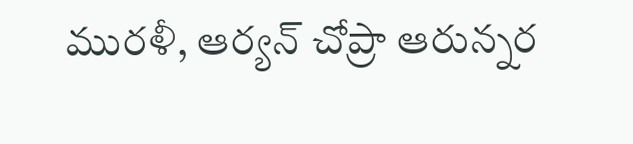మురళీ, ఆర్యన్ చోప్రా ఆరున్నర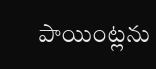పాయింట్లను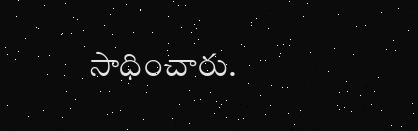సాధించారు.